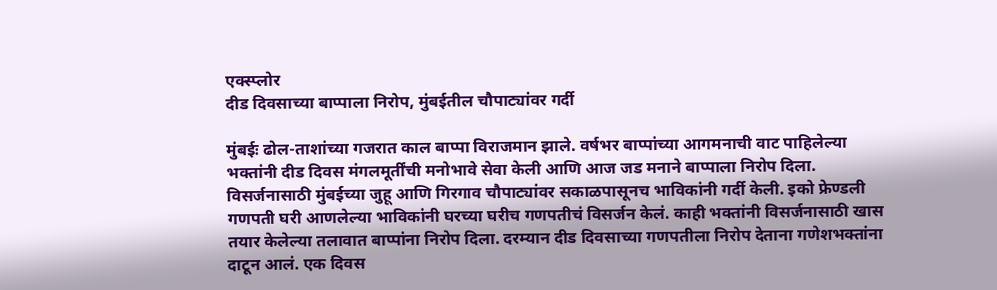एक्स्प्लोर
दीड दिवसाच्या बाप्पाला निरोप, मुंबईतील चौपाट्यांवर गर्दी

मुंबईः ढोल-ताशांच्या गजरात काल बाप्पा विराजमान झाले. वर्षभर बाप्पांच्या आगमनाची वाट पाहिलेल्या भक्तांनी दीड दिवस मंगलमूर्तींची मनोभावे सेवा केली आणि आज जड मनाने बाप्पाला निरोप दिला. विसर्जनासाठी मुंबईच्या जुहू आणि गिरगाव चौपाट्यांवर सकाळपासूनच भाविकांनी गर्दी केली. इको फ्रेण्डली गणपती घरी आणलेल्या भाविकांनी घरच्या घरीच गणपतीचं विसर्जन केलं. काही भक्तांनी विसर्जनासाठी खास तयार केलेल्या तलावात बाप्पांना निरोप दिला. दरम्यान दीड दिवसाच्या गणपतीला निरोप देताना गणेशभक्तांना दाटून आलं. एक दिवस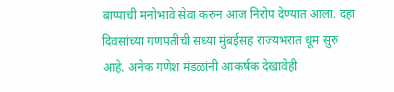बाप्पाची मनोभावे सेवा करुन आज निरोप देण्यात आला. दहा दिवसांच्या गणपतीची सध्या मुंबईसह राज्यभरात धूम सुरु आहे. अनेक गणेश मंडळांनी आकर्षक देखावेही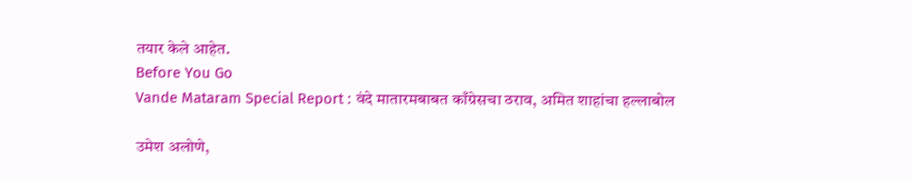तयार केले आहेत.
Before You Go
Vande Mataram Special Report : वंदे मातारमबाबत काँग्रेसचा ठराव, अमित शाहांचा हल्लाबोल

उमेश अलोणे,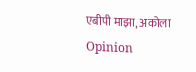एबीपी माझा, अकोला
Opinion